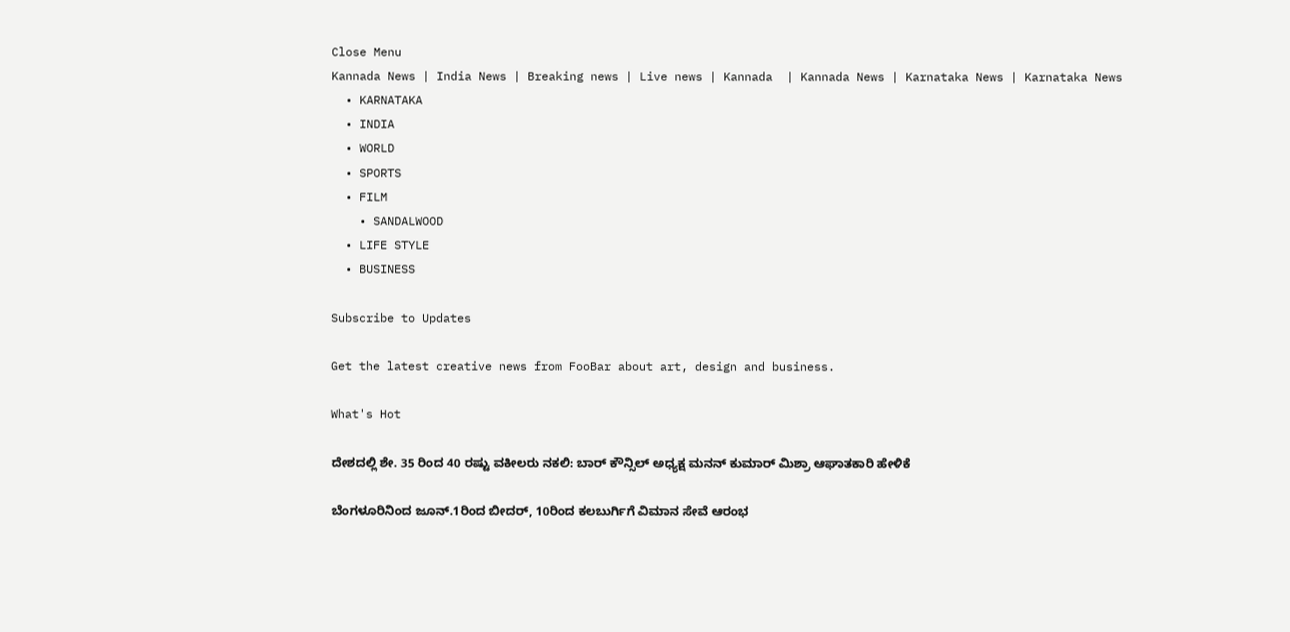Close Menu
Kannada News | India News | Breaking news | Live news | Kannada  | Kannada News | Karnataka News | Karnataka News
  • KARNATAKA
  • INDIA
  • WORLD
  • SPORTS
  • FILM
    • SANDALWOOD
  • LIFE STYLE
  • BUSINESS

Subscribe to Updates

Get the latest creative news from FooBar about art, design and business.

What's Hot

ದೇಶದಲ್ಲಿ ಶೇ. 35 ರಿಂದ 40 ರಷ್ಟು ವಕೀಲರು ನಕಲಿ: ಬಾರ್ ಕೌನ್ಸಿಲ್ ಅಧ್ಯಕ್ಷ ಮನನ್ ಕುಮಾರ್ ಮಿಶ್ರಾ ಆಘಾತಕಾರಿ ಹೇಳಿಕೆ

ಬೆಂಗಳೂರಿನಿಂದ ಜೂನ್.1ರಿಂದ ಬೀದರ್, 10ರಿಂದ ಕಲಬುರ್ಗಿಗೆ ವಿಮಾನ ಸೇವೆ ಆರಂಭ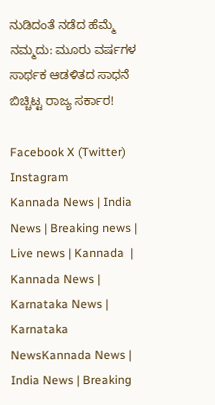ನುಡಿದಂತೆ ನಡೆದ ಹೆಮ್ಮೆ ನಮ್ಮದು: ಮೂರು ವರ್ಷಗಳ ಸಾರ್ಥಕ ಆಡಳಿತದ ಸಾಧನೆ ಬಿಚ್ಚಿಟ್ಟ ರಾಜ್ಯ ಸರ್ಕಾರ!

Facebook X (Twitter) Instagram
Kannada News | India News | Breaking news | Live news | Kannada  | Kannada News | Karnataka News | Karnataka NewsKannada News | India News | Breaking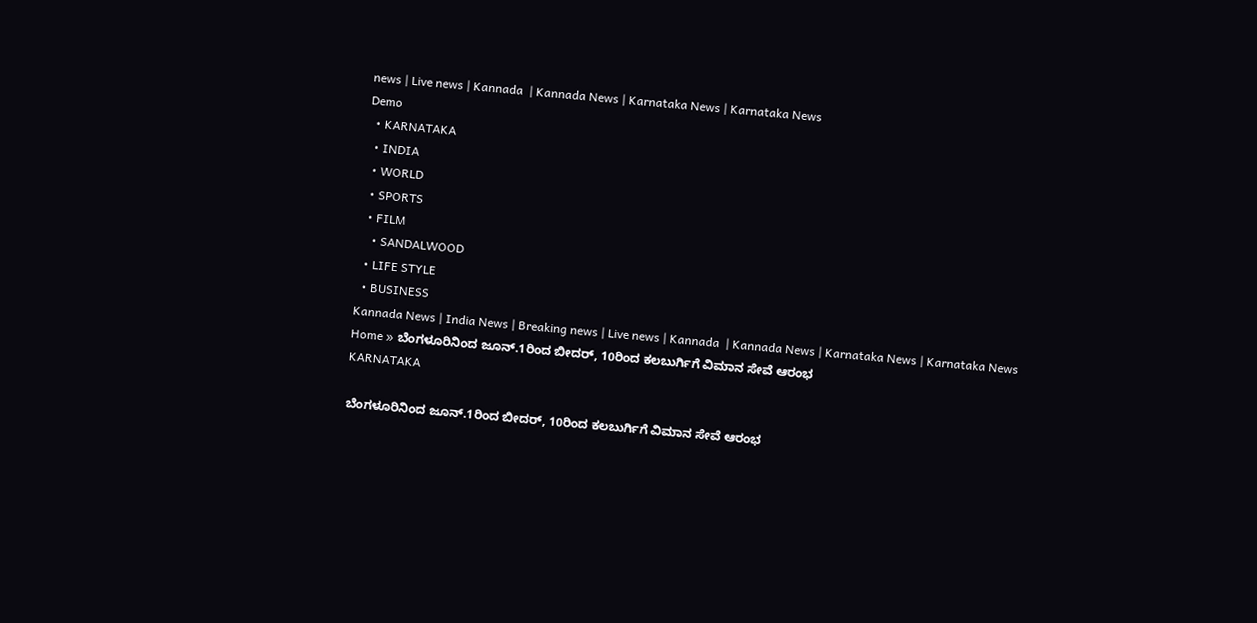news | Live news | Kannada  | Kannada News | Karnataka News | Karnataka News
Demo
  • KARNATAKA
  • INDIA
  • WORLD
  • SPORTS
  • FILM
    • SANDALWOOD
  • LIFE STYLE
  • BUSINESS
Kannada News | India News | Breaking news | Live news | Kannada  | Kannada News | Karnataka News | Karnataka News
Home » ಬೆಂಗಳೂರಿನಿಂದ ಜೂನ್.1ರಿಂದ ಬೀದರ್, 10ರಿಂದ ಕಲಬುರ್ಗಿಗೆ ವಿಮಾನ ಸೇವೆ ಆರಂಭ
KARNATAKA

ಬೆಂಗಳೂರಿನಿಂದ ಜೂನ್.1ರಿಂದ ಬೀದರ್, 10ರಿಂದ ಕಲಬುರ್ಗಿಗೆ ವಿಮಾನ ಸೇವೆ ಆರಂಭ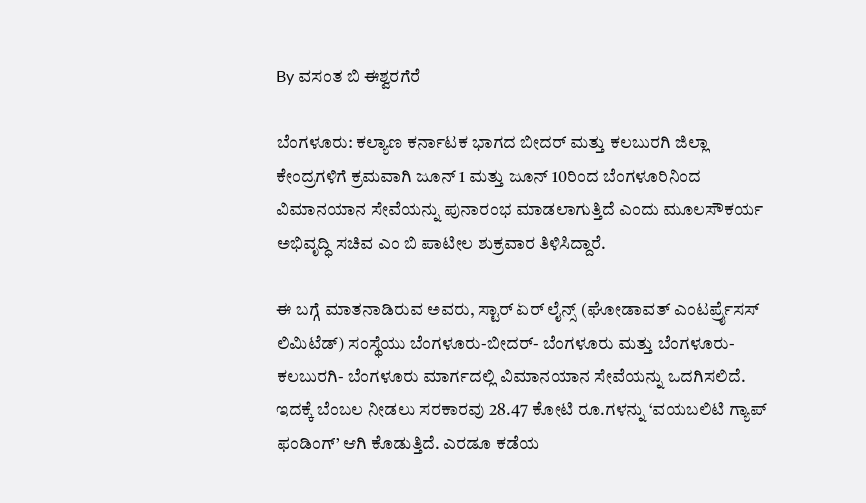By ವಸಂತ ಬಿ ಈಶ್ವರಗೆರೆ

ಬೆಂಗಳೂರು: ಕಲ್ಯಾಣ ಕರ್ನಾಟಕ ಭಾಗದ ಬೀದರ್ ಮತ್ತು ಕಲಬುರಗಿ ಜಿಲ್ಲಾ ಕೇಂದ್ರಗಳಿಗೆ ಕ್ರಮವಾಗಿ ಜೂನ್ 1 ಮತ್ತು ಜೂನ್ 10ರಿಂದ ಬೆಂಗಳೂರಿನಿಂದ ವಿಮಾನಯಾನ ಸೇವೆಯನ್ನು ಪುನಾರಂಭ ಮಾಡಲಾಗುತ್ತಿದೆ ಎಂದು ಮೂಲಸೌಕರ್ಯ ಅಭಿವೃದ್ಧಿ ಸಚಿವ ಎಂ ಬಿ ಪಾಟೀಲ ಶುಕ್ರವಾರ ತಿಳಿಸಿದ್ದಾರೆ.

ಈ ಬಗ್ಗೆ ಮಾತನಾಡಿರುವ ಅವರು, ಸ್ಟಾರ್ ಏರ್ ಲೈನ್ಸ್ (ಘೋಡಾವತ್ ಎಂಟರ್ಪ್ರೈಸಸ್ ಲಿಮಿಟೆಡ್) ಸಂಸ್ಥೆಯು ಬೆಂಗಳೂರು-ಬೀದರ್- ಬೆಂಗಳೂರು ಮತ್ತು ಬೆಂಗಳೂರು- ಕಲಬುರಗಿ- ಬೆಂಗಳೂರು ಮಾರ್ಗದಲ್ಲಿ ವಿಮಾನಯಾನ ಸೇವೆಯನ್ನು ಒದಗಿಸಲಿದೆ. ಇದಕ್ಕೆ ಬೆಂಬಲ ನೀಡಲು ಸರಕಾರವು 28.47 ಕೋಟಿ ರೂ.ಗಳನ್ನು ‘ವಯಬಲಿಟಿ ಗ್ಯಾಪ್ ಫಂಡಿಂಗ್’ ಆಗಿ ಕೊಡುತ್ತಿದೆ. ಎರಡೂ ಕಡೆಯ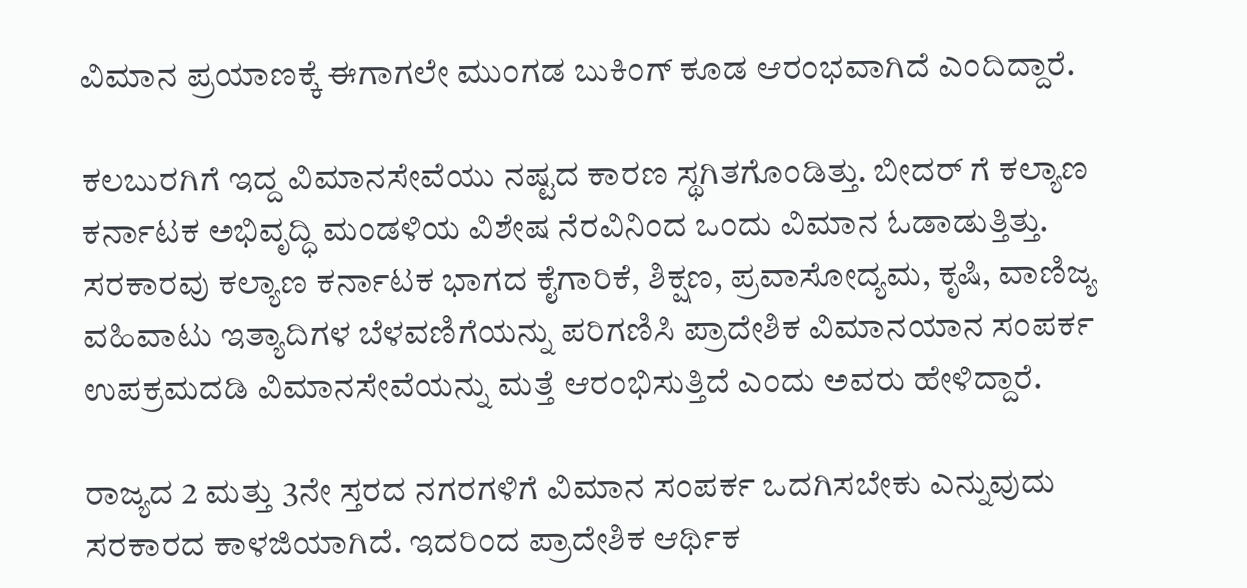ವಿಮಾನ ಪ್ರಯಾಣಕ್ಕೆ ಈಗಾಗಲೇ ಮುಂಗಡ ಬುಕಿಂಗ್ ಕೂಡ ಆರಂಭವಾಗಿದೆ ಎಂದಿದ್ದಾರೆ.

ಕಲಬುರಗಿಗೆ ಇದ್ದ ವಿಮಾನಸೇವೆಯು ನಷ್ಟದ ಕಾರಣ ಸ್ಥಗಿತಗೊಂಡಿತ್ತು. ಬೀದರ್ ಗೆ ಕಲ್ಯಾಣ ಕರ್ನಾಟಕ ಅಭಿವೃದ್ಧಿ ಮಂಡಳಿಯ ವಿಶೇಷ ನೆರವಿನಿಂದ ಒಂದು ವಿಮಾನ ಓಡಾಡುತ್ತಿತ್ತು. ಸರಕಾರವು ಕಲ್ಯಾಣ ಕರ್ನಾಟಕ ಭಾಗದ ಕೈಗಾರಿಕೆ, ಶಿಕ್ಷಣ, ಪ್ರವಾಸೋದ್ಯಮ, ಕೃಷಿ, ವಾಣಿಜ್ಯ ವಹಿವಾಟು ಇತ್ಯಾದಿಗಳ ಬೆಳವಣಿಗೆಯನ್ನು ಪರಿಗಣಿಸಿ ಪ್ರಾದೇಶಿಕ ವಿಮಾನಯಾನ ಸಂಪರ್ಕ ಉಪಕ್ರಮದಡಿ ವಿಮಾನಸೇವೆಯನ್ನು ಮತ್ತೆ ಆರಂಭಿಸುತ್ತಿದೆ ಎಂದು ಅವರು ಹೇಳಿದ್ದಾರೆ.

ರಾಜ್ಯದ 2 ಮತ್ತು 3ನೇ ಸ್ತರದ ನಗರಗಳಿಗೆ ವಿಮಾನ ಸಂಪರ್ಕ ಒದಗಿಸಬೇಕು ಎನ್ನುವುದು ಸರಕಾರದ ಕಾಳಜಿಯಾಗಿದೆ. ಇದರಿಂದ ಪ್ರಾದೇಶಿಕ ಆರ್ಥಿಕ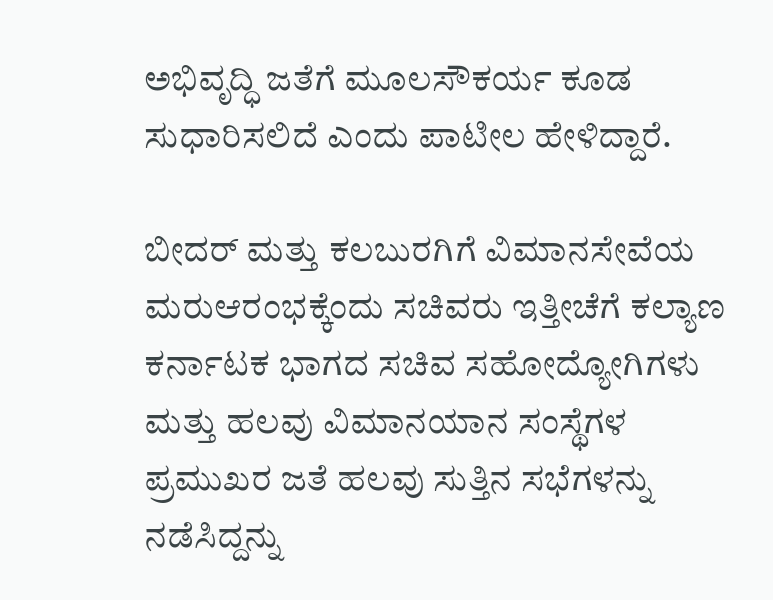ಅಭಿವೃದ್ಧಿ ಜತೆಗೆ ಮೂಲಸೌಕರ್ಯ ಕೂಡ ಸುಧಾರಿಸಲಿದೆ ಎಂದು ಪಾಟೀಲ ಹೇಳಿದ್ದಾರೆ.

ಬೀದರ್ ಮತ್ತು ಕಲಬುರಗಿಗೆ ವಿಮಾನಸೇವೆಯ ಮರುಆರಂಭಕ್ಕೆಂದು ಸಚಿವರು ಇತ್ತೀಚೆಗೆ ಕಲ್ಯಾಣ ಕರ್ನಾಟಕ ಭಾಗದ ಸಚಿವ ಸಹೋದ್ಯೋಗಿಗಳು ಮತ್ತು ಹಲವು ವಿಮಾನಯಾನ ಸಂಸ್ಥೆಗಳ ಪ್ರಮುಖರ ಜತೆ ಹಲವು ಸುತ್ತಿನ ಸಭೆಗಳನ್ನು ನಡೆಸಿದ್ದನ್ನು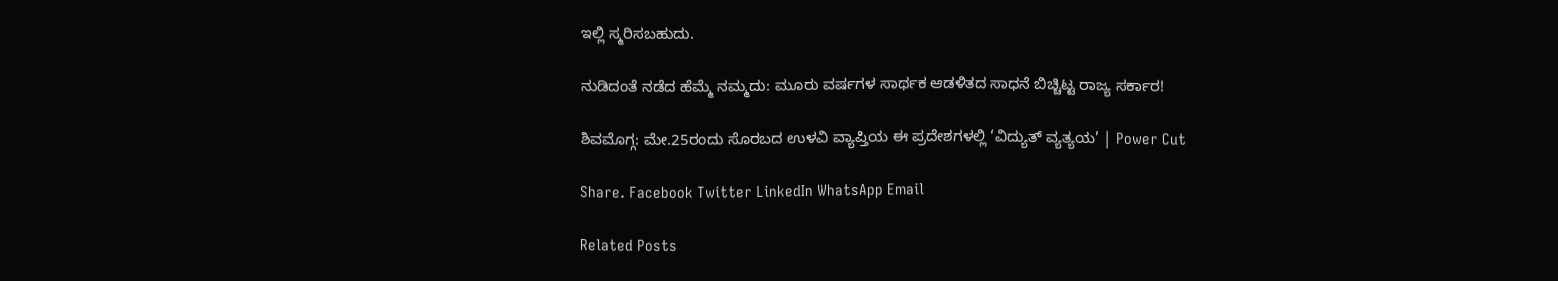ಇಲ್ಲಿ ಸ್ಮರಿಸಬಹುದು.

ನುಡಿದಂತೆ ನಡೆದ ಹೆಮ್ಮೆ ನಮ್ಮದು: ಮೂರು ವರ್ಷಗಳ ಸಾರ್ಥಕ ಆಡಳಿತದ ಸಾಧನೆ ಬಿಚ್ಚಿಟ್ಟ ರಾಜ್ಯ ಸರ್ಕಾರ!

ಶಿವಮೊಗ್ಗ: ಮೇ.25ರಂದು ಸೊರಬದ ಉಳವಿ ವ್ಯಾಪ್ತಿಯ ಈ ಪ್ರದೇಶಗಳಲ್ಲಿ ‘ವಿದ್ಯುತ್ ವ್ಯತ್ಯಯ’ | Power Cut

Share. Facebook Twitter LinkedIn WhatsApp Email

Related Posts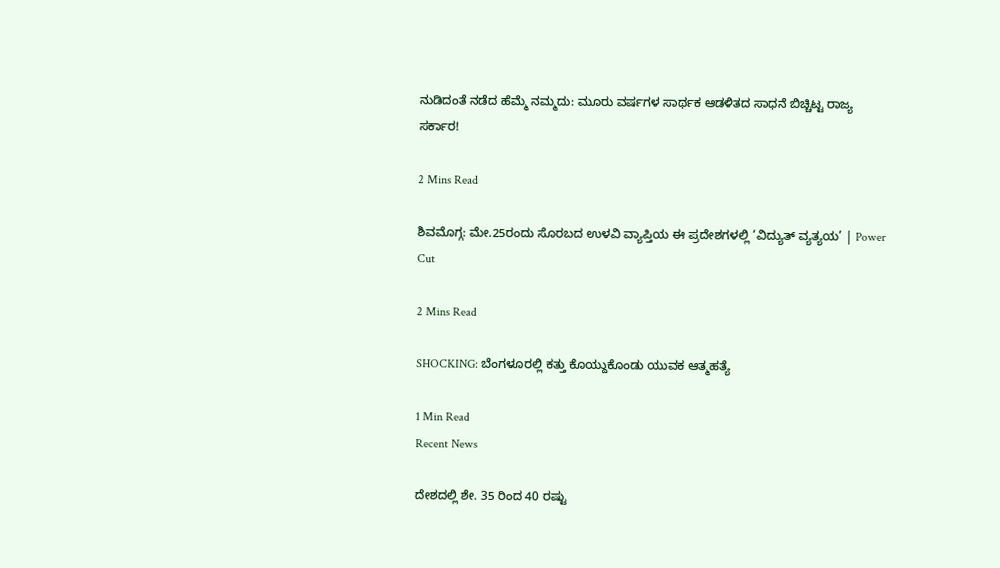ನುಡಿದಂತೆ ನಡೆದ ಹೆಮ್ಮೆ ನಮ್ಮದು: ಮೂರು ವರ್ಷಗಳ ಸಾರ್ಥಕ ಆಡಳಿತದ ಸಾಧನೆ ಬಿಚ್ಚಿಟ್ಟ ರಾಜ್ಯ ಸರ್ಕಾರ!

2 Mins Read

ಶಿವಮೊಗ್ಗ: ಮೇ.25ರಂದು ಸೊರಬದ ಉಳವಿ ವ್ಯಾಪ್ತಿಯ ಈ ಪ್ರದೇಶಗಳಲ್ಲಿ ‘ವಿದ್ಯುತ್ ವ್ಯತ್ಯಯ’ | Power Cut

2 Mins Read

SHOCKING: ಬೆಂಗಳೂರಲ್ಲಿ ಕತ್ತು ಕೊಯ್ದುಕೊಂಡು ಯುವಕ ಆತ್ಮಹತ್ಯೆ

1 Min Read
Recent News

ದೇಶದಲ್ಲಿ ಶೇ. 35 ರಿಂದ 40 ರಷ್ಟು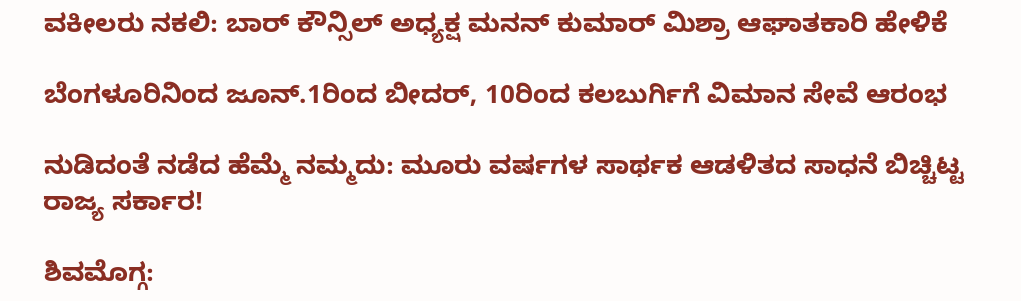ವಕೀಲರು ನಕಲಿ: ಬಾರ್ ಕೌನ್ಸಿಲ್ ಅಧ್ಯಕ್ಷ ಮನನ್ ಕುಮಾರ್ ಮಿಶ್ರಾ ಆಘಾತಕಾರಿ ಹೇಳಿಕೆ

ಬೆಂಗಳೂರಿನಿಂದ ಜೂನ್.1ರಿಂದ ಬೀದರ್, 10ರಿಂದ ಕಲಬುರ್ಗಿಗೆ ವಿಮಾನ ಸೇವೆ ಆರಂಭ

ನುಡಿದಂತೆ ನಡೆದ ಹೆಮ್ಮೆ ನಮ್ಮದು: ಮೂರು ವರ್ಷಗಳ ಸಾರ್ಥಕ ಆಡಳಿತದ ಸಾಧನೆ ಬಿಚ್ಚಿಟ್ಟ ರಾಜ್ಯ ಸರ್ಕಾರ!

ಶಿವಮೊಗ್ಗ: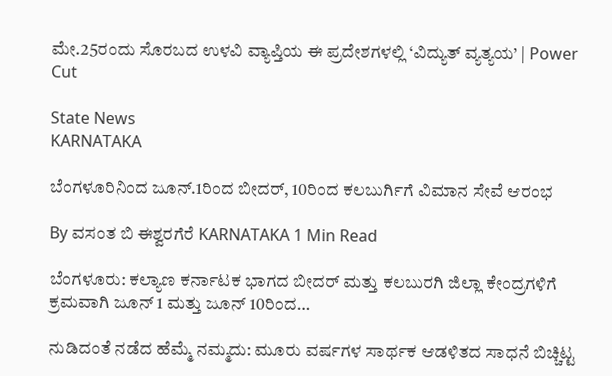ಮೇ.25ರಂದು ಸೊರಬದ ಉಳವಿ ವ್ಯಾಪ್ತಿಯ ಈ ಪ್ರದೇಶಗಳಲ್ಲಿ ‘ವಿದ್ಯುತ್ ವ್ಯತ್ಯಯ’ | Power Cut

State News
KARNATAKA

ಬೆಂಗಳೂರಿನಿಂದ ಜೂನ್.1ರಿಂದ ಬೀದರ್, 10ರಿಂದ ಕಲಬುರ್ಗಿಗೆ ವಿಮಾನ ಸೇವೆ ಆರಂಭ

By ವಸಂತ ಬಿ ಈಶ್ವರಗೆರೆ KARNATAKA 1 Min Read

ಬೆಂಗಳೂರು: ಕಲ್ಯಾಣ ಕರ್ನಾಟಕ ಭಾಗದ ಬೀದರ್ ಮತ್ತು ಕಲಬುರಗಿ ಜಿಲ್ಲಾ ಕೇಂದ್ರಗಳಿಗೆ ಕ್ರಮವಾಗಿ ಜೂನ್ 1 ಮತ್ತು ಜೂನ್ 10ರಿಂದ…

ನುಡಿದಂತೆ ನಡೆದ ಹೆಮ್ಮೆ ನಮ್ಮದು: ಮೂರು ವರ್ಷಗಳ ಸಾರ್ಥಕ ಆಡಳಿತದ ಸಾಧನೆ ಬಿಚ್ಚಿಟ್ಟ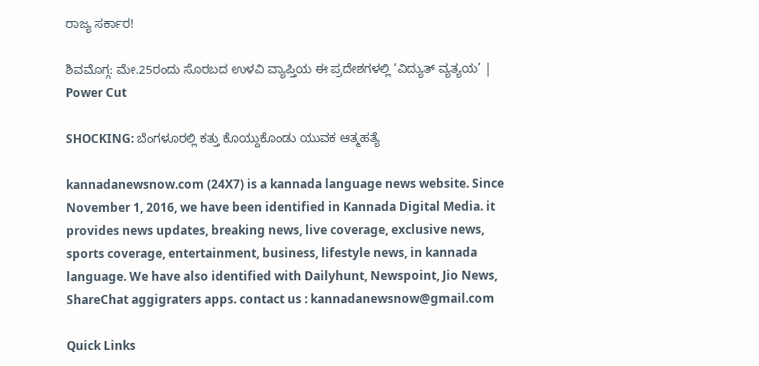ರಾಜ್ಯ ಸರ್ಕಾರ!

ಶಿವಮೊಗ್ಗ: ಮೇ.25ರಂದು ಸೊರಬದ ಉಳವಿ ವ್ಯಾಪ್ತಿಯ ಈ ಪ್ರದೇಶಗಳಲ್ಲಿ ‘ವಿದ್ಯುತ್ ವ್ಯತ್ಯಯ’ | Power Cut

SHOCKING: ಬೆಂಗಳೂರಲ್ಲಿ ಕತ್ತು ಕೊಯ್ದುಕೊಂಡು ಯುವಕ ಆತ್ಮಹತ್ಯೆ

kannadanewsnow.com (24X7) is a kannada language news website. Since November 1, 2016, we have been identified in Kannada Digital Media. it provides news updates, breaking news, live coverage, exclusive news, sports coverage, entertainment, business, lifestyle news, in kannada language. We have also identified with Dailyhunt, Newspoint, Jio News, ShareChat aggigraters apps. contact us : kannadanewsnow@gmail.com

Quick Links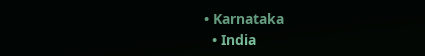• Karnataka
  • India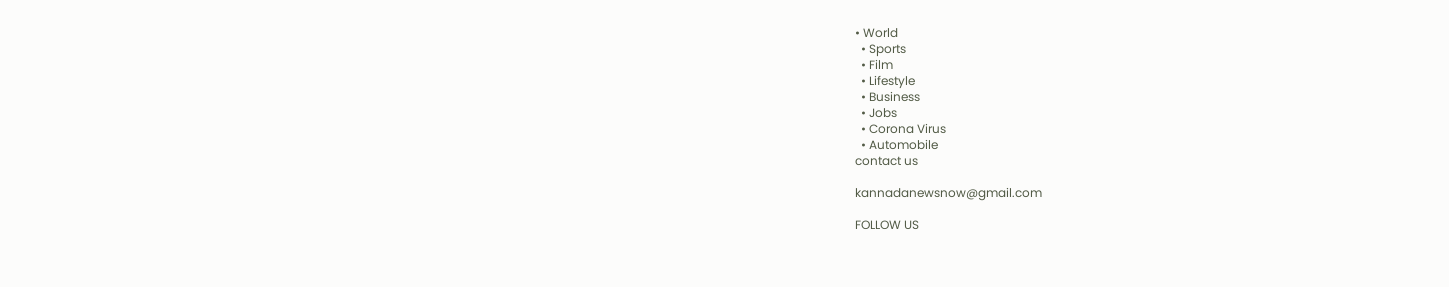• World
  • Sports
  • Film
  • Lifestyle
  • Business
  • Jobs
  • Corona Virus
  • Automobile
contact us

kannadanewsnow@gmail.com

FOLLOW US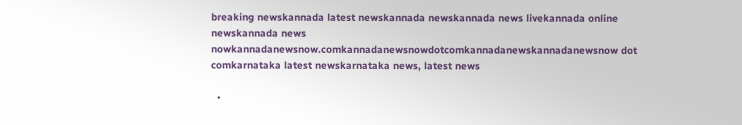breaking newskannada latest newskannada newskannada news livekannada online newskannada news nowkannadanewsnow.comkannadanewsnowdotcomkannadanewskannadanewsnow dot comkarnataka latest newskarnataka news, latest news

  •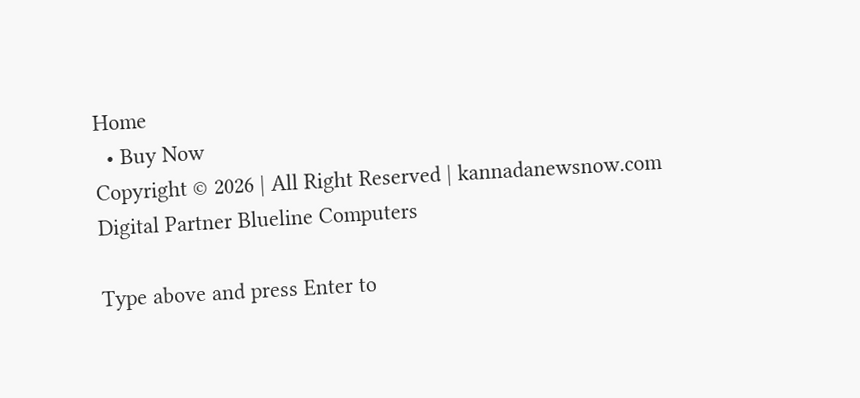Home
  • Buy Now
Copyright © 2026 | All Right Reserved | kannadanewsnow.com
Digital Partner Blueline Computers

Type above and press Enter to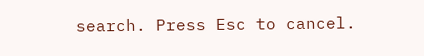search. Press Esc to cancel.